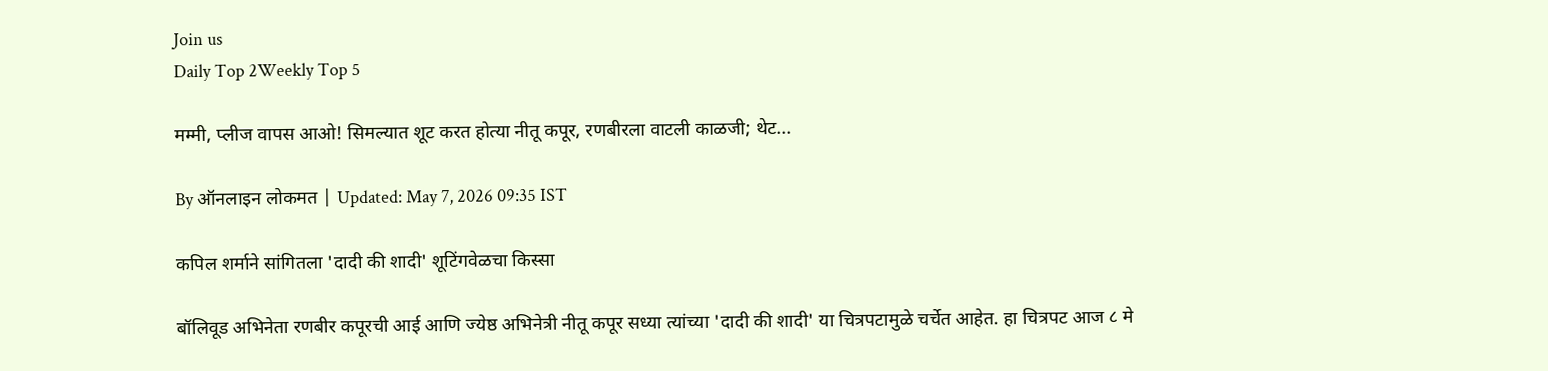Join us
Daily Top 2Weekly Top 5

मम्मी, प्लीज वापस आओ! सिमल्यात शूट करत होत्या नीतू कपूर, रणबीरला वाटली काळजी; थेट...

By ऑनलाइन लोकमत | Updated: May 7, 2026 09:35 IST

कपिल शर्माने सांगितला 'दादी की शादी' शूटिंगवेळचा किस्सा

बॉलिवूड अभिनेता रणबीर कपूरची आई आणि ज्येष्ठ अभिनेत्री नीतू कपूर सध्या त्यांच्या 'दादी की शादी' या चित्रपटामुळे चर्चेत आहेत. हा चित्रपट आज ८ मे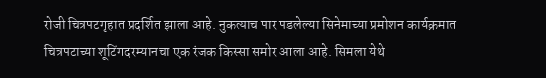रोजी चित्रपटगृहात प्रदर्शित झाला आहे. नुकत्याच पार पडलेल्या सिनेमाच्या प्रमोशन कार्यक्रमात चित्रपटाच्या शूटिंगदरम्यानचा एक रंजक किस्सा समोर आला आहे. सिमला येथे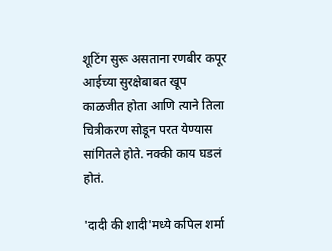शूटिंग सुरू असताना रणबीर कपूर आईच्या सुरक्षेबाबत खूप काळजीत होता आणि त्याने तिला चित्रीकरण सोडून परत येण्यास सांगितले होते. नक्की काय घडलं होतं.

'दादी की शादी'मध्ये कपिल शर्मा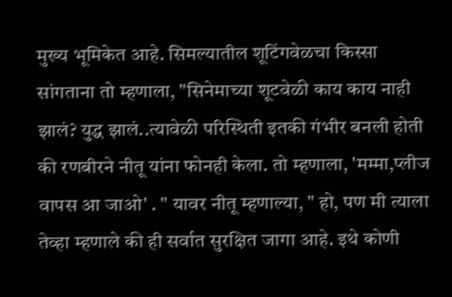मुख्य भूमिकेत आहे. सिमल्यातील शूटिंगवेळचा किस्सा सांगताना तो म्हणाला, "सिनेमाच्या शूटवेळी काय काय नाही झालं? युद्ध झालं..त्यावेळी परिस्थिती इतकी गंभीर बनली होती की रणबीरने नीतू यांना फोनही केला. तो म्हणाला, 'मम्मा,प्लीज वापस आ जाओ' . " यावर नीतू म्हणाल्या, " हो, पण मी त्याला तेव्हा म्हणाले की ही सर्वात सुरक्षित जागा आहे. इथे कोणी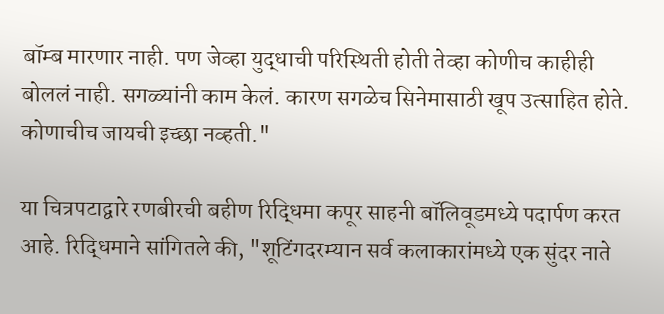बॉम्ब मारणार नाही. पण जेव्हा युद्धाची परिस्थिती होती तेव्हा कोणीच काहीही बोललं नाही. सगळ्यांनी काम केलं. कारण सगळेच सिनेमासाठी खूप उत्साहित होते. कोणाचीच जायची इच्छा नव्हती."

या चित्रपटाद्वारे रणबीरची बहीण रिद्धिमा कपूर साहनी बॉलिवूडमध्ये पदार्पण करत आहे. रिद्धिमाने सांगितले की, "शूटिंगदरम्यान सर्व कलाकारांमध्ये एक सुंदर नाते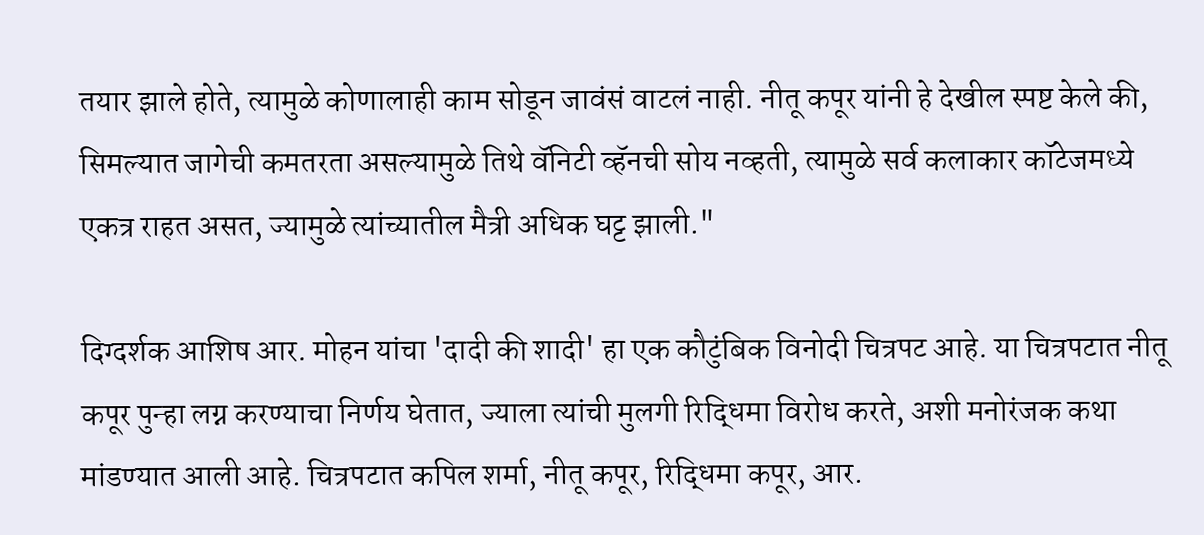तयार झाले होते, त्यामुळे कोणालाही काम सोडून जावंसं वाटलं नाही. नीतू कपूर यांनी हे देखील स्पष्ट केले की, सिमल्यात जागेची कमतरता असल्यामुळे तिथे वॅनिटी व्हॅनची सोय नव्हती, त्यामुळे सर्व कलाकार कॉटेजमध्ये एकत्र राहत असत, ज्यामुळे त्यांच्यातील मैत्री अधिक घट्ट झाली."

दिग्दर्शक आशिष आर. मोहन यांचा 'दादी की शादी' हा एक कौटुंबिक विनोदी चित्रपट आहे. या चित्रपटात नीतू कपूर पुन्हा लग्न करण्याचा निर्णय घेतात, ज्याला त्यांची मुलगी रिद्धिमा विरोध करते, अशी मनोरंजक कथा मांडण्यात आली आहे. चित्रपटात कपिल शर्मा, नीतू कपूर, रिद्धिमा कपूर, आर.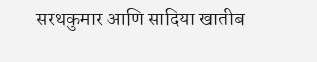सरथकुमार आणि सादिया खातीब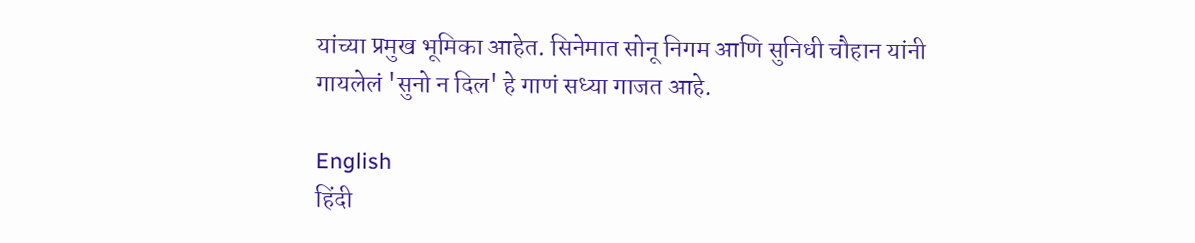यांच्या प्रमुख भूमिका आहेत. सिनेमात सोनू निगम आणि सुनिधी चौहान यांनी गायलेलं 'सुनो न दिल' हे गाणं सध्या गाजत आहे.

English
हिंदी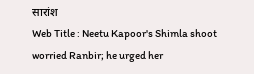सारांश
Web Title : Neetu Kapoor's Shimla shoot worried Ranbir; he urged her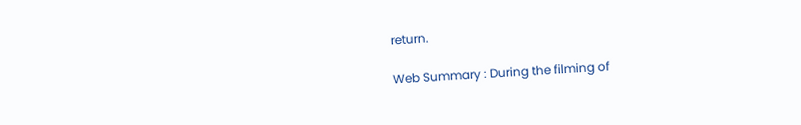return.

Web Summary : During the filming of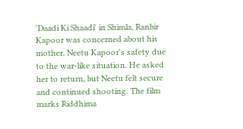'Daadi Ki Shaadi' in Shimla, Ranbir Kapoor was concerned about his mother, Neetu Kapoor's safety due to the war-like situation. He asked her to return, but Neetu felt secure and continued shooting. The film marks Riddhima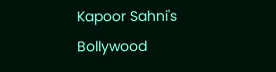Kapoor Sahni's Bollywood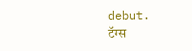debut.
टॅग्स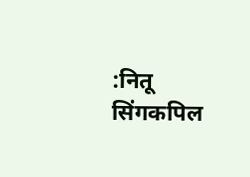:नितू सिंगकपिल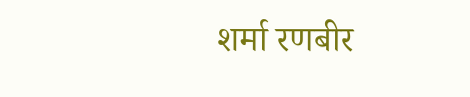शर्मा रणबीर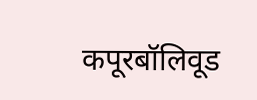कपूरबॉलिवूड